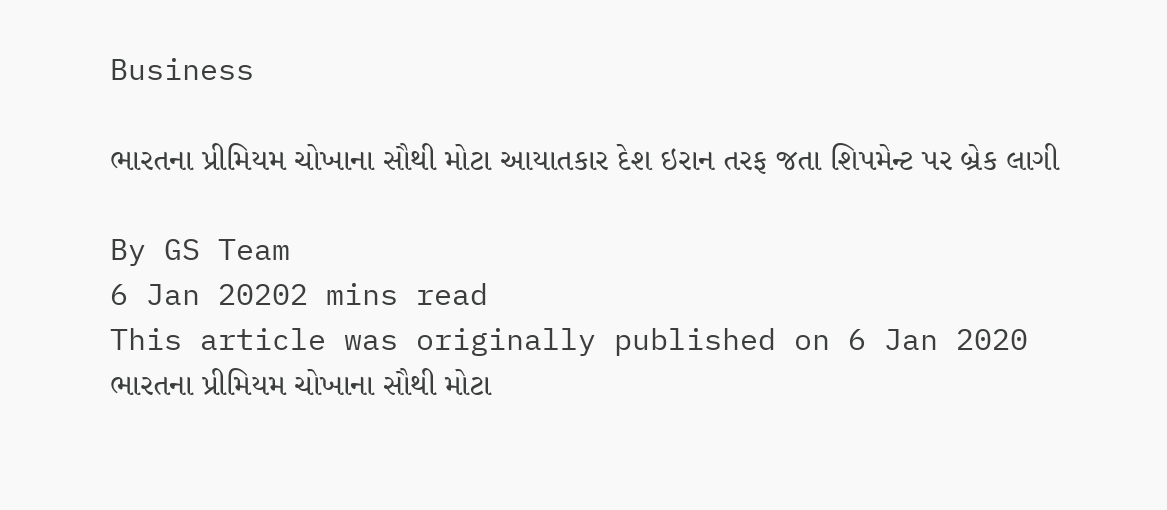Business

ભારતના પ્રીમિયમ ચોખાના સૌથી મોટા આયાતકાર દેશ ઇરાન તરફ જતા શિપમેન્ટ પર બ્રેક લાગી

By GS Team
6 Jan 20202 mins read
This article was originally published on 6 Jan 2020
ભારતના પ્રીમિયમ ચોખાના સૌથી મોટા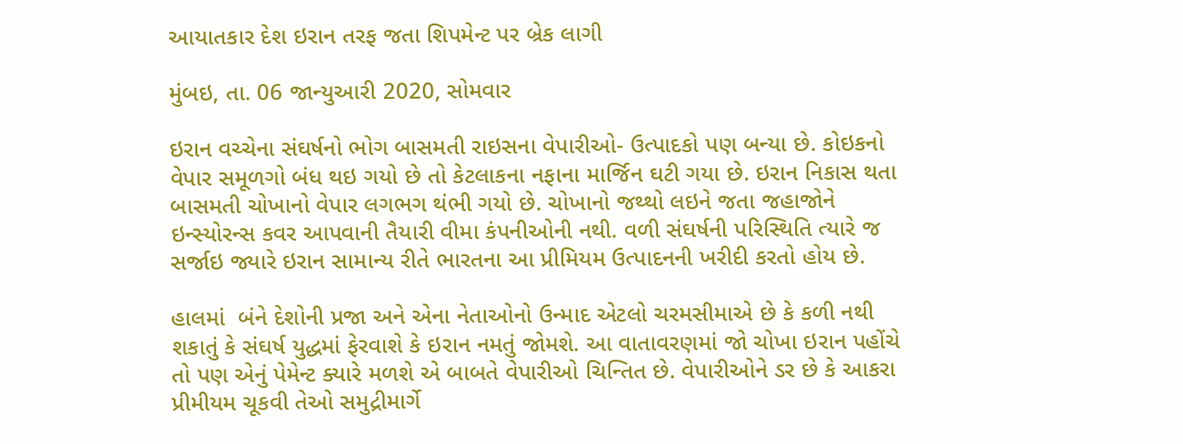આયાતકાર દેશ ઇરાન તરફ જતા શિપમેન્ટ પર બ્રેક લાગી

મુંબઇ, તા. 06 જાન્યુઆરી 2020, સોમવાર

ઇરાન વચ્ચેના સંઘર્ષનો ભોગ બાસમતી રાઇસના વેપારીઓ- ઉત્પાદકો પણ બન્યા છે. કોઇકનો વેપાર સમૂળગો બંધ થઇ ગયો છે તો કેટલાકના નફાના માર્જિન ઘટી ગયા છે. ઇરાન નિકાસ થતા બાસમતી ચોખાનો વેપાર લગભગ થંભી ગયો છે. ચોખાનો જથ્થો લઇને જતા જહાજોને ઇન્સ્યોરન્સ કવર આપવાની તૈયારી વીમા કંપનીઓની નથી. વળી સંઘર્ષની પરિસ્થિતિ ત્યારે જ સર્જાઇ જ્યારે ઇરાન સામાન્ય રીતે ભારતના આ પ્રીમિયમ ઉત્પાદનની ખરીદી કરતો હોય છે.

હાલમાં  બંને દેશોની પ્રજા અને એના નેતાઓનો ઉન્માદ એટલો ચરમસીમાએ છે કે કળી નથી શકાતું કે સંઘર્ષ યુદ્ધમાં ફેરવાશે કે ઇરાન નમતું જોમશે. આ વાતાવરણમાં જો ચોખા ઇરાન પહોંચે તો પણ એનું પેમેન્ટ ક્યારે મળશે એ બાબતે વેપારીઓ ચિન્તિત છે. વેપારીઓને ડર છે કે આકરા પ્રીમીયમ ચૂકવી તેઓ સમુદ્રીમાર્ગે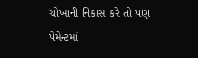ચોખાની નિકાસ કરે તો પણ પેમેન્ટમાં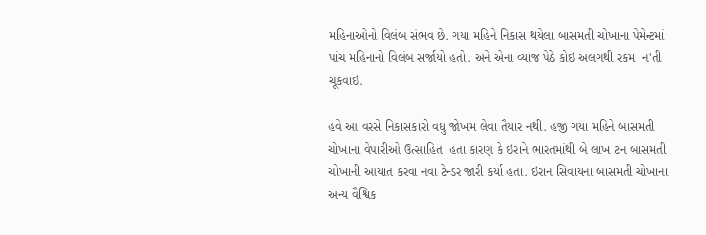મહિનાઓનો વિલંબ સંભવ છે. ગયા મહિને નિકાસ થયેલા બાસમતી ચોખાના પેમેન્ટમાં પાંચ મહિનાનો વિલંબ સર્જાયો હતો. અને એના વ્યાજ પેઠે કોઇ અલગથી રકમ  ન'તી ચૂકવાઇ.

હવે આ વરસે નિકાસકારો વધુ જોખમ લેવા તૈયાર નથી. હજી ગયા મહિને બાસમતી ચોખાના વેપારીઓ ઉત્સાહિત  હતા કારણ કે ઇરાને ભારતમાંથી બે લાખ ટન બાસમતી ચોખાની આયાત કરવા નવા ટેન્ડર જારી કર્યા હતા. ઇરાન સિવાયના બાસમતી ચોખાના અન્ય વૈશ્વિક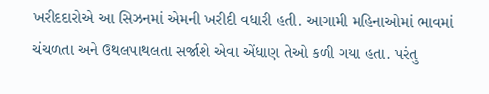ખરીદદારોએ આ સિઝનમાં એમની ખરીદી વધારી હતી. આગામી મહિનાઓમાં ભાવમાં ચંચળતા અને ઉથલપાથલતા સર્જાશે એવા એંધાણ તેઓ કળી ગયા હતા. પરંતુ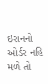ઇરાનનો ઓર્ડર નહિ મળે તો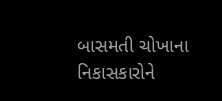બાસમતી ચોખાના નિકાસકારોને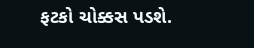ફટકો ચોક્કસ પડશે.